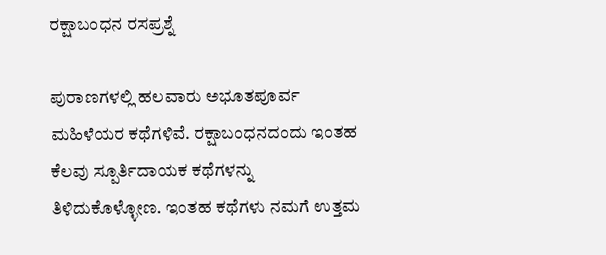ರಕ್ಷಾಬಂಧನ ರಸಪ್ರಶ್ನೆ

ಪುರಾಣಗಳಲ್ಲಿ ಹಲವಾರು ಅಭೂತಪೂರ್ವ ಮಹಿಳೆಯರ ಕಥೆಗಳಿವೆ. ರಕ್ಷಾಬಂಧನದಂದು ಇಂತಹ ಕೆಲವು ಸ್ಪೂರ್ತಿದಾಯಕ ಕಥೆಗಳನ್ನು ತಿಳಿದುಕೊಳ್ಳೋಣ. ಇಂತಹ ಕಥೆಗಳು ನಮಗೆ ಉತ್ತಮ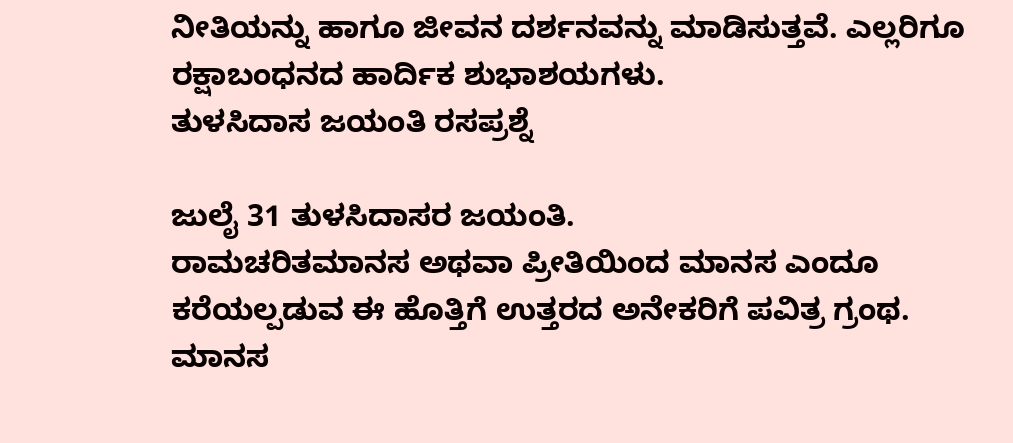ನೀತಿಯನ್ನು ಹಾಗೂ ಜೀವನ ದರ್ಶನವನ್ನು ಮಾಡಿಸುತ್ತವೆ. ಎಲ್ಲರಿಗೂ ರಕ್ಷಾಬಂಧನದ ಹಾರ್ದಿಕ ಶುಭಾಶಯಗಳು.
ತುಳಸಿದಾಸ ಜಯಂತಿ ರಸಪ್ರಶ್ನೆ

ಜುಲೈ 31 ತುಳಸಿದಾಸರ ಜಯಂತಿ.
ರಾಮಚರಿತಮಾನಸ ಅಥವಾ ಪ್ರೀತಿಯಿಂದ ಮಾನಸ ಎಂದೂ ಕರೆಯಲ್ಪಡುವ ಈ ಹೊತ್ತಿಗೆ ಉತ್ತರದ ಅನೇಕರಿಗೆ ಪವಿತ್ರ ಗ್ರಂಥ.
ಮಾನಸ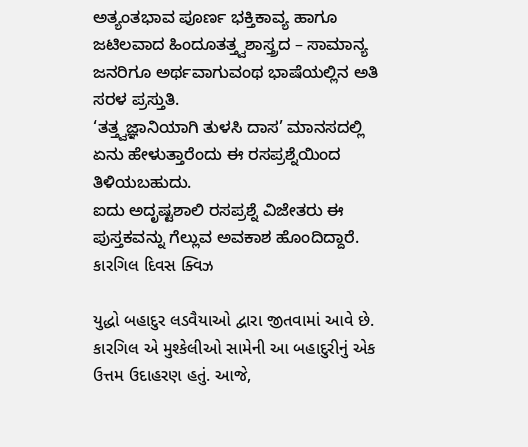ಅತ್ಯಂತಭಾವ ಪೂರ್ಣ ಭಕ್ತಿಕಾವ್ಯ ಹಾಗೂ ಜಟಿಲವಾದ ಹಿಂದೂತತ್ತ್ವಶಾಸ್ತ್ರದ – ಸಾಮಾನ್ಯ ಜನರಿಗೂ ಅರ್ಥವಾಗುವಂಥ ಭಾಷೆಯಲ್ಲಿನ ಅತಿ ಸರಳ ಪ್ರಸ್ತುತಿ.
‘ತತ್ತ್ವಜ್ಞಾನಿಯಾಗಿ ತುಳಸಿ ದಾಸ’ ಮಾನಸದಲ್ಲಿ ಏನು ಹೇಳುತ್ತಾರೆಂದು ಈ ರಸಪ್ರಶ್ನೆಯಿಂದ ತಿಳಿಯಬಹುದು.
ಐದು ಅದೃಷ್ಟಶಾಲಿ ರಸಪ್ರಶ್ನೆ ವಿಜೇತರು ಈ ಪುಸ್ತಕವನ್ನು ಗೆಲ್ಲುವ ಅವಕಾಶ ಹೊಂದಿದ್ದಾರೆ.
કારગિલ દિવસ ક્વિઝ

યુદ્ધો બહાદુર લડવૈયાઓ દ્વારા જીતવામાં આવે છે. કારગિલ એ મુશ્કેલીઓ સામેની આ બહાદુરીનું એક ઉત્તમ ઉદાહરણ હતું. આજે,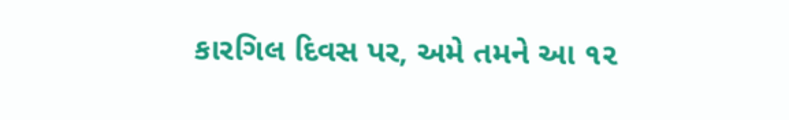કારગિલ દિવસ પર, અમે તમને આ ૧૨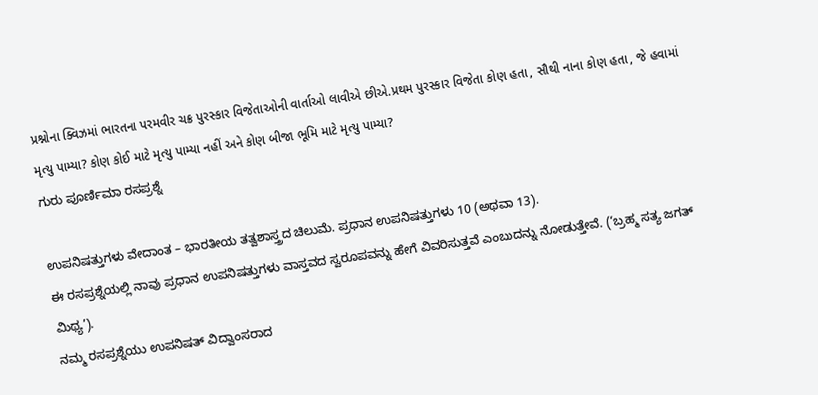પ્રશ્નોના ક્વિઝમાં ભારતના પરમવીર ચક્ર પુરસ્કાર વિજેતાઓની વાર્તાઓ લાવીએ છીએ.પ્રથમ પુરસ્કાર વિજેતા કોણ હતા, સૌથી નાના કોણ હતા, જે હવામાં મૃત્યુ પામ્યા? કોણ કોઈ માટે મૃત્યુ પામ્યા નહીં અને કોણ બીજા ભૂમિ માટે મૃત્યુ પામ્યા?
ಗುರು ಪೂರ್ಣಿಮಾ ರಸಪ್ರಶ್ನೆ

ಉಪನಿಷತ್ತುಗಳು ವೇದಾಂತ – ಭಾರತೀಯ ತತ್ವಶಾಸ್ತ್ರದ ಚಿಲುಮೆ. ಪ್ರಧಾನ ಉಪನಿಷತ್ತುಗಳು 10 (ಅಥವಾ 13).
ಈ ರಸಪ್ರಶ್ನೆಯಲ್ಲಿ ನಾವು ಪ್ರಧಾನ ಉಪನಿಷತ್ತುಗಳು ವಾಸ್ತವದ ಸ್ವರೂಪವನ್ನು ಹೇಗೆ ವಿವರಿಸುತ್ತವೆ ಎಂಬುದನ್ನು ನೋಡುತ್ತೇವೆ. (‘ಬ್ರಹ್ಮ ಸತ್ಯ ಜಗತ್ ಮಿಥ್ಯ’).
ನಮ್ಮ ರಸಪ್ರಶ್ನೆಯು ಉಪನಿಷತ್ ವಿದ್ವಾಂಸರಾದ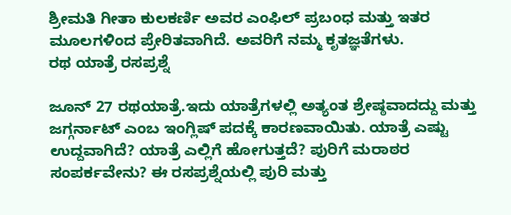ಶ್ರೀಮತಿ ಗೀತಾ ಕುಲಕರ್ಣಿ ಅವರ ಎಂಫಿಲ್ ಪ್ರಬಂಧ ಮತ್ತು ಇತರ ಮೂಲಗಳಿಂದ ಪ್ರೇರಿತವಾಗಿದೆ. ಅವರಿಗೆ ನಮ್ಮ ಕೃತಜ್ಞತೆಗಳು.
ರಥ ಯಾತ್ರೆ ರಸಪ್ರಶ್ನೆ

ಜೂನ್ 27 ರಥಯಾತ್ರೆ.ಇದು ಯಾತ್ರೆಗಳಲ್ಲಿ ಅತ್ಯಂತ ಶ್ರೇಷ್ಠವಾದದ್ದು ಮತ್ತು ಜಗ್ಗರ್ನಾಟ್ ಎಂಬ ಇಂಗ್ಲಿಷ್ ಪದಕ್ಕೆ ಕಾರಣವಾಯಿತು. ಯಾತ್ರೆ ಎಷ್ಟು ಉದ್ದವಾಗಿದೆ? ಯಾತ್ರೆ ಎಲ್ಲಿಗೆ ಹೋಗುತ್ತದೆ? ಪುರಿಗೆ ಮರಾಠರ ಸಂಪರ್ಕವೇನು? ಈ ರಸಪ್ರಶ್ನೆಯಲ್ಲಿ ಪುರಿ ಮತ್ತು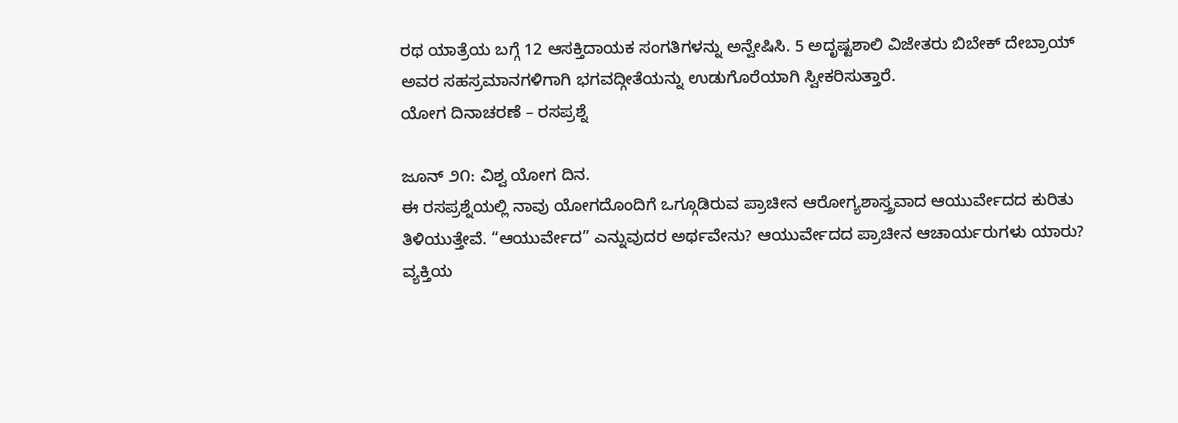ರಥ ಯಾತ್ರೆಯ ಬಗ್ಗೆ 12 ಆಸಕ್ತಿದಾಯಕ ಸಂಗತಿಗಳನ್ನು ಅನ್ವೇಷಿಸಿ. 5 ಅದೃಷ್ಟಶಾಲಿ ವಿಜೇತರು ಬಿಬೇಕ್ ದೇಬ್ರಾಯ್ ಅವರ ಸಹಸ್ರಮಾನಗಳಿಗಾಗಿ ಭಗವದ್ಗೀತೆಯನ್ನು ಉಡುಗೊರೆಯಾಗಿ ಸ್ವೀಕರಿಸುತ್ತಾರೆ.
ಯೋಗ ದಿನಾಚರಣೆ – ರಸಪ್ರಶ್ನೆ

ಜೂನ್ ೨೧: ವಿಶ್ವ ಯೋಗ ದಿನ.
ಈ ರಸಪ್ರಶ್ನೆಯಲ್ಲಿ ನಾವು ಯೋಗದೊಂದಿಗೆ ಒಗ್ಗೂಡಿರುವ ಪ್ರಾಚೀನ ಆರೋಗ್ಯಶಾಸ್ತ್ರವಾದ ಆಯುರ್ವೇದದ ಕುರಿತು ತಿಳಿಯುತ್ತೇವೆ. “ಆಯುರ್ವೇದ” ಎನ್ನುವುದರ ಅರ್ಥವೇನು? ಆಯುರ್ವೇದದ ಪ್ರಾಚೀನ ಆಚಾರ್ಯರುಗಳು ಯಾರು? ವ್ಯಕ್ತಿಯ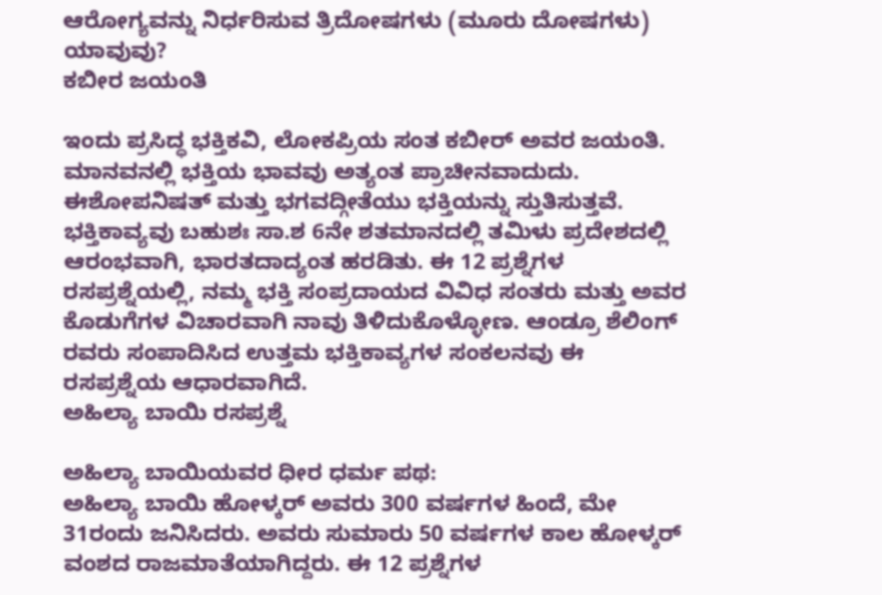ಆರೋಗ್ಯವನ್ನು ನಿರ್ಧರಿಸುವ ತ್ರಿದೋಷಗಳು (ಮೂರು ದೋಷಗಳು) ಯಾವುವು?
ಕಬೀರ ಜಯಂತಿ

ಇಂದು ಪ್ರಸಿದ್ಧ ಭಕ್ತಿಕವಿ, ಲೋಕಪ್ರಿಯ ಸಂತ ಕಬೀರ್ ಅವರ ಜಯಂತಿ. ಮಾನವನಲ್ಲಿ ಭಕ್ತಿಯ ಭಾವವು ಅತ್ಯಂತ ಪ್ರಾಚೀನವಾದುದು. ಈಶೋಪನಿಷತ್ ಮತ್ತು ಭಗವದ್ಗೀತೆಯು ಭಕ್ತಿಯನ್ನು ಸ್ತುತಿಸುತ್ತವೆ. ಭಕ್ತಿಕಾವ್ಯವು ಬಹುಶಃ ಸಾ.ಶ 6ನೇ ಶತಮಾನದಲ್ಲಿ ತಮಿಳು ಪ್ರದೇಶದಲ್ಲಿ ಆರಂಭವಾಗಿ, ಭಾರತದಾದ್ಯಂತ ಹರಡಿತು. ಈ 12 ಪ್ರಶ್ನೆಗಳ ರಸಪ್ರಶ್ನೆಯಲ್ಲಿ, ನಮ್ಮ ಭಕ್ತಿ ಸಂಪ್ರದಾಯದ ವಿವಿಧ ಸಂತರು ಮತ್ತು ಅವರ ಕೊಡುಗೆಗಳ ವಿಚಾರವಾಗಿ ನಾವು ತಿಳಿದುಕೊಳ್ಳೋಣ. ಆಂಡ್ರೂ ಶೆಲಿಂಗ್ ರವರು ಸಂಪಾದಿಸಿದ ಉತ್ತಮ ಭಕ್ತಿಕಾವ್ಯಗಳ ಸಂಕಲನವು ಈ ರಸಪ್ರಶ್ನೆಯ ಆಧಾರವಾಗಿದೆ.
ಅಹಿಲ್ಯಾ ಬಾಯಿ ರಸಪ್ರಶ್ನೆ

ಅಹಿಲ್ಯಾ ಬಾಯಿಯವರ ಧೀರ ಧರ್ಮ ಪಥ:
ಅಹಿಲ್ಯಾ ಬಾಯಿ ಹೋಳ್ಕರ್ ಅವರು 300 ವರ್ಷಗಳ ಹಿಂದೆ, ಮೇ 31ರಂದು ಜನಿಸಿದರು. ಅವರು ಸುಮಾರು 50 ವರ್ಷಗಳ ಕಾಲ ಹೋಳ್ಕರ್ ವಂಶದ ರಾಜಮಾತೆಯಾಗಿದ್ದರು. ಈ 12 ಪ್ರಶ್ನೆಗಳ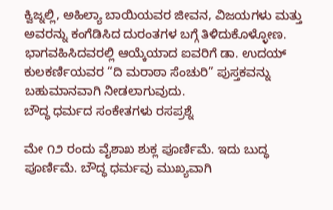ಕ್ವಿಜ್ನಲ್ಲಿ, ಅಹಿಲ್ಯಾ ಬಾಯಿಯವರ ಜೀವನ, ವಿಜಯಗಳು ಮತ್ತು ಅವರನ್ನು ಕಂಗೆಡಿಸಿದ ದುರಂತಗಳ ಬಗ್ಗೆ ತಿಳಿದುಕೊಳ್ಳೋಣ.
ಭಾಗವಹಿಸಿದವರಲ್ಲಿ ಆಯ್ಕೆಯಾದ ಐವರಿಗೆ ಡಾ. ಉದಯ್ ಕುಲಕರ್ಣಿಯವರ “ದಿ ಮರಾಠಾ ಸೆಂಚುರಿ” ಪುಸ್ತಕವನ್ನು ಬಹುಮಾನವಾಗಿ ನೀಡಲಾಗುವುದು.
ಬೌದ್ಧ ಧರ್ಮದ ಸಂಕೇತಗಳು ರಸಪ್ರಶ್ನೆ

ಮೇ ೧೨ ರಂದು ವೈಶಾಖ ಶುಕ್ಲ ಪೂರ್ಣಿಮೆ. ಇದು ಬುದ್ಧ ಪೂರ್ಣಿಮೆ. ಬೌದ್ಧ ಧರ್ಮವು ಮುಖ್ಯವಾಗಿ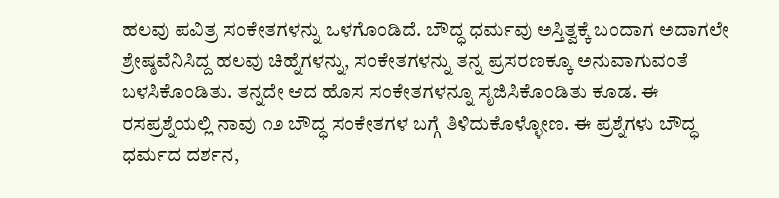ಹಲವು ಪವಿತ್ರ ಸಂಕೇತಗಳನ್ನು ಒಳಗೊಂಡಿದೆ. ಬೌದ್ಧ ಧರ್ಮವು ಅಸ್ತಿತ್ವಕ್ಕೆ ಬಂದಾಗ ಅದಾಗಲೇ ಶ್ರೇಷ್ಠವೆನಿಸಿದ್ದ ಹಲವು ಚಿಹ್ನೆಗಳನ್ನು, ಸಂಕೇತಗಳನ್ನು ತನ್ನ ಪ್ರಸರಣಕ್ಕೂ ಅನುವಾಗುವಂತೆ ಬಳಸಿಕೊಂಡಿತು. ತನ್ನದೇ ಆದ ಹೊಸ ಸಂಕೇತಗಳನ್ನೂ ಸೃಜಿಸಿಕೊಂಡಿತು ಕೂಡ. ಈ ರಸಪ್ರಶ್ನೆಯಲ್ಲಿ ನಾವು ೧೨ ಬೌದ್ಧ ಸಂಕೇತಗಳ ಬಗ್ಗೆ ತಿಳಿದುಕೊಳ್ಳೋಣ. ಈ ಪ್ರಶ್ನೆಗಳು ಬೌದ್ಧ ಧರ್ಮದ ದರ್ಶನ,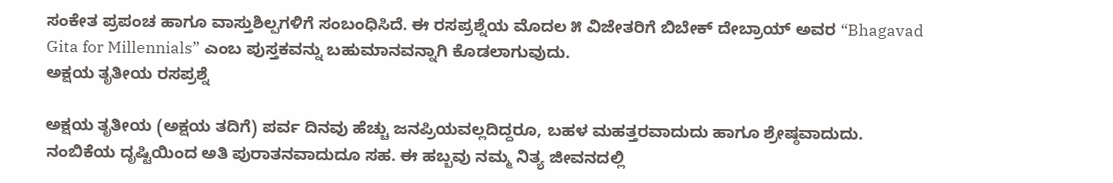ಸಂಕೇತ ಪ್ರಪಂಚ ಹಾಗೂ ವಾಸ್ತುಶಿಲ್ಪಗಳಿಗೆ ಸಂಬಂಧಿಸಿದೆ. ಈ ರಸಪ್ರಶ್ನೆಯ ಮೊದಲ ೫ ವಿಜೇತರಿಗೆ ಬಿಬೇಕ್ ದೇಬ್ರಾಯ್ ಅವರ “Bhagavad Gita for Millennials” ಎಂಬ ಪುಸ್ತಕವನ್ನು ಬಹುಮಾನವನ್ನಾಗಿ ಕೊಡಲಾಗುವುದು.
ಅಕ್ಷಯ ತೃತೀಯ ರಸಪ್ರಶ್ನೆ

ಅಕ್ಷಯ ತೃತೀಯ (ಅಕ್ಷಯ ತದಿಗೆ) ಪರ್ವ ದಿನವು ಹೆಚ್ಚು ಜನಪ್ರಿಯವಲ್ಲದಿದ್ದರೂ, ಬಹಳ ಮಹತ್ತರವಾದುದು ಹಾಗೂ ಶ್ರೇಷ್ಠವಾದುದು. ನಂಬಿಕೆಯ ದೃಷ್ಟಿಯಿಂದ ಅತಿ ಪುರಾತನವಾದುದೂ ಸಹ. ಈ ಹಬ್ಬವು ನಮ್ಮ ನಿತ್ಯ ಜೀವನದಲ್ಲಿ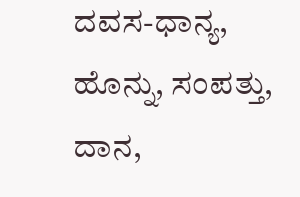ದವಸ-ಧಾನ್ಯ, ಹೊನ್ನು, ಸಂಪತ್ತು, ದಾನ,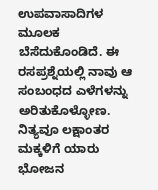ಉಪವಾಸಾದಿಗಳ ಮೂಲಕ ಬೆಸೆದುಕೊಂಡಿದೆ. ಈ ರಸಪ್ರಶ್ನೆಯಲ್ಲಿ ನಾವು ಆ ಸಂಬಂಧದ ಎಳೆಗಳನ್ನು ಅರಿತುಕೊಳ್ಳೋಣ. ನಿತ್ಯವೂ ಲಕ್ಷಾಂತರ ಮಕ್ಕಳಿಗೆ ಯಾರು ಭೋಜನ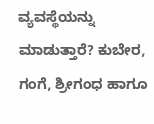ವ್ಯವಸ್ಥೆಯನ್ನು ಮಾಡುತ್ತಾರೆ? ಕುಬೇರ, ಗಂಗೆ, ಶ್ರೀಗಂಧ ಹಾಗೂ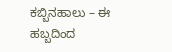ಕಬ್ಬಿನಹಾಲು – ಈ ಹಬ್ಬದಿಂದ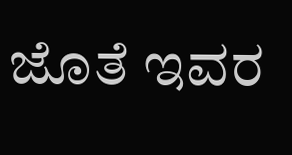ಜೊತೆ ಇವರ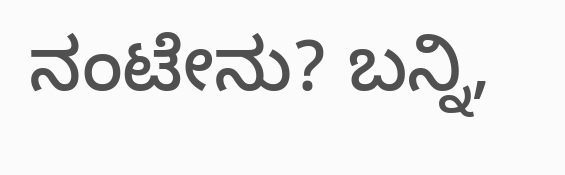ನಂಟೇನು? ಬನ್ನಿ,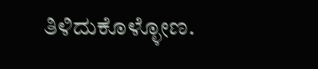ತಿಳಿದುಕೊಳ್ಳೋಣ.